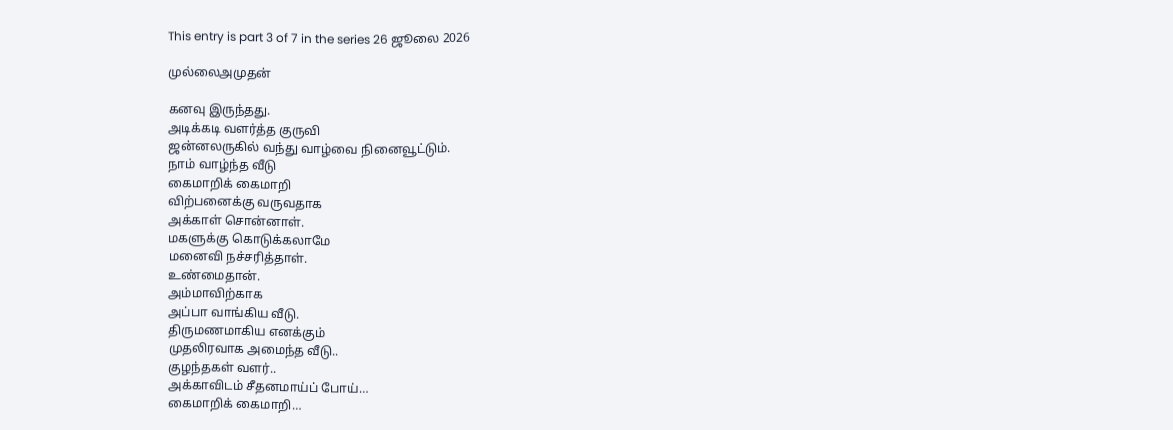This entry is part 3 of 7 in the series 26 ஜூலை 2026

முல்லைஅமுதன்

கனவு இருந்தது.
அடிக்கடி வளர்த்த குருவி
ஜன்னலருகில் வந்து வாழ்வை நினைவூட்டும்.
நாம் வாழ்ந்த வீடு
கைமாறிக் கைமாறி
விற்பனைக்கு வருவதாக
அக்காள் சொன்னாள்.
மகளுக்கு கொடுக்கலாமே
மனைவி நச்சரித்தாள்.
உண்மைதான்.
அம்மாவிற்காக
அப்பா வாங்கிய வீடு.
திருமணமாகிய எனக்கும்
முதலிரவாக அமைந்த வீடு..
குழந்தகள் வளர்..
அக்காவிடம் சீதனமாய்ப் போய்…
கைமாறிக் கைமாறி…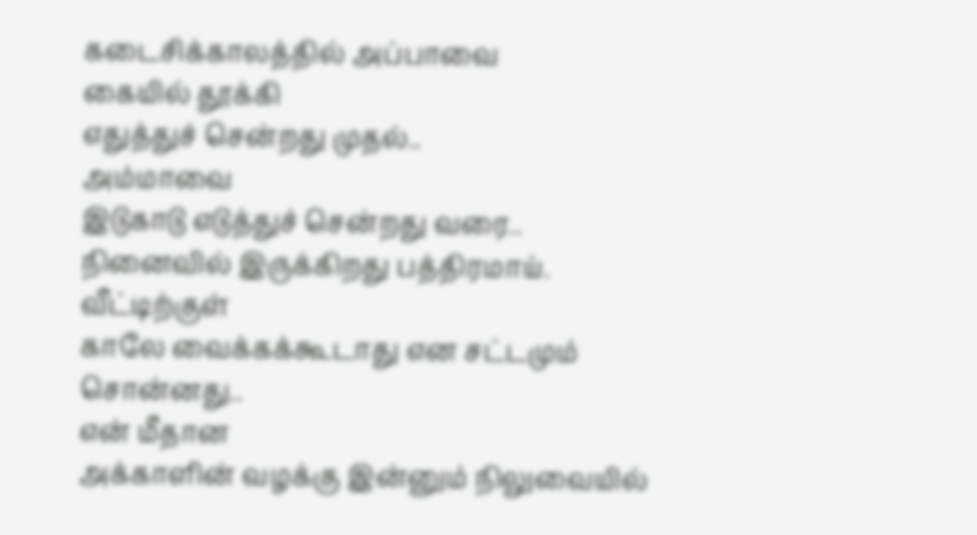கடைசிக்காலத்தில் அப்பாவை
கையில் தூக்கி
எதுத்துச் சென்றது முதல்..
அம்மாவை
இடுகாடு எடுத்துச் சென்றது வரை..
நினைவில் இருக்கிறது பத்திரமாய்.
வீட்டிற்குள்
காலே வைக்கக்கூடாது என சட்டமும் சொன்னது..
என் மீதான
அக்காளின் வழக்கு இன்னும் நிலுவையில்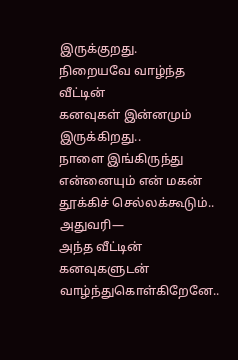இருக்குறது.
நிறையவே வாழ்ந்த வீட்டின்
கனவுகள் இன்னமும் இருக்கிறது..
நாளை இங்கிருந்து
என்னையும் என் மகன் தூக்கிச் செல்லக்கூடும்..
அதுவரி—
அந்த வீட்டின் கனவுகளுடன் வாழ்ந்துகொள்கிறேனே..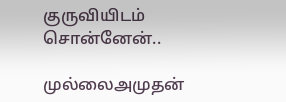குருவியிடம் சொன்னேன்..

முல்லைஅமுதன்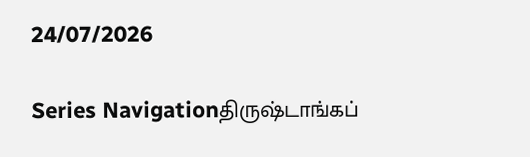24/07/2026

Series Navigationதிருஷ்டாங்கப்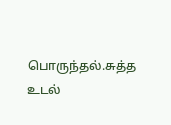பொருந்தல்.சுத்த உடல்